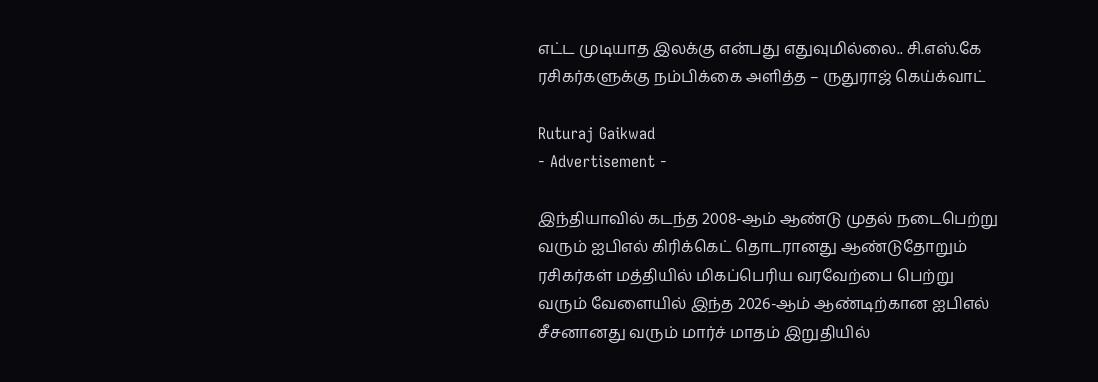எட்ட முடியாத இலக்கு என்பது எதுவுமில்லை.. சி.எஸ்.கே ரசிகர்களுக்கு நம்பிக்கை அளித்த – ருதுராஜ் கெய்க்வாட்

Ruturaj Gaikwad
- Advertisement -

இந்தியாவில் கடந்த 2008-ஆம் ஆண்டு முதல் நடைபெற்று வரும் ஐபிஎல் கிரிக்கெட் தொடரானது ஆண்டுதோறும் ரசிகர்கள் மத்தியில் மிகப்பெரிய வரவேற்பை பெற்று வரும் வேளையில் இந்த 2026-ஆம் ஆண்டிற்கான ஐபிஎல் சீசனானது வரும் மார்ச் மாதம் இறுதியில்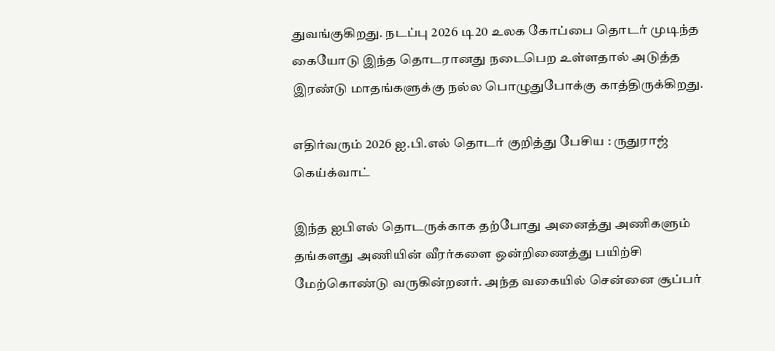துவங்குகிறது. நடப்பு 2026 டி20 உலக கோப்பை தொடர் முடிந்த கையோடு இந்த தொடரானது நடைபெற உள்ளதால் அடுத்த இரண்டு மாதங்களுக்கு நல்ல பொழுதுபோக்கு காத்திருக்கிறது.

எதிர்வரும் 2026 ஐ.பி.எல் தொடர் குறித்து பேசிய : ருதுராஜ் கெய்க்வாட்

இந்த ஐபிஎல் தொடருக்காக தற்போது அனைத்து அணிகளும் தங்களது அணியின் வீரர்களை ஒன்றிணைத்து பயிற்சி மேற்கொண்டு வருகின்றனர். அந்த வகையில் சென்னை சூப்பர்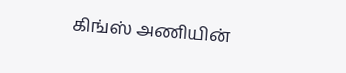கிங்ஸ் அணியின்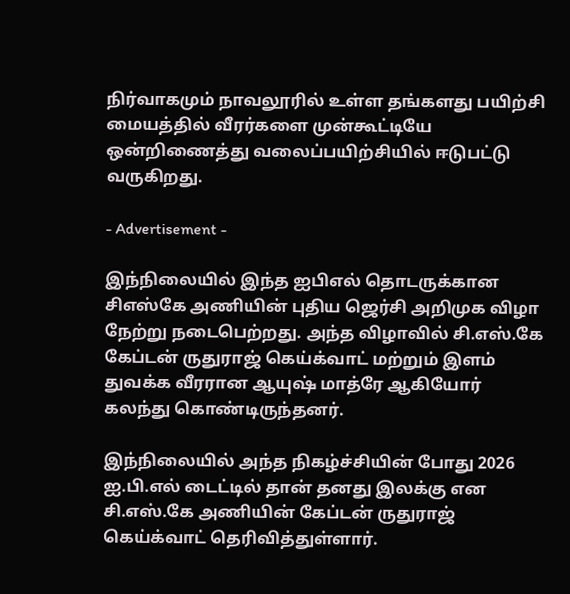நிர்வாகமும் நாவலூரில் உள்ள தங்களது பயிற்சி மையத்தில் வீரர்களை முன்கூட்டியே ஒன்றிணைத்து வலைப்பயிற்சியில் ஈடுபட்டு வருகிறது.

- Advertisement -

இந்நிலையில் இந்த ஐபிஎல் தொடருக்கான சிஎஸ்கே அணியின் புதிய ஜெர்சி அறிமுக விழா நேற்று நடைபெற்றது. அந்த விழாவில் சி.எஸ்.கே கேப்டன் ருதுராஜ் கெய்க்வாட் மற்றும் இளம் துவக்க வீரரான ஆயுஷ் மாத்ரே ஆகியோர் கலந்து கொண்டிருந்தனர்.

இந்நிலையில் அந்த நிகழ்ச்சியின் போது 2026 ஐ.பி.எல் டைட்டில் தான் தனது இலக்கு என சி.எஸ்.கே அணியின் கேப்டன் ருதுராஜ் கெய்க்வாட் தெரிவித்துள்ளார்.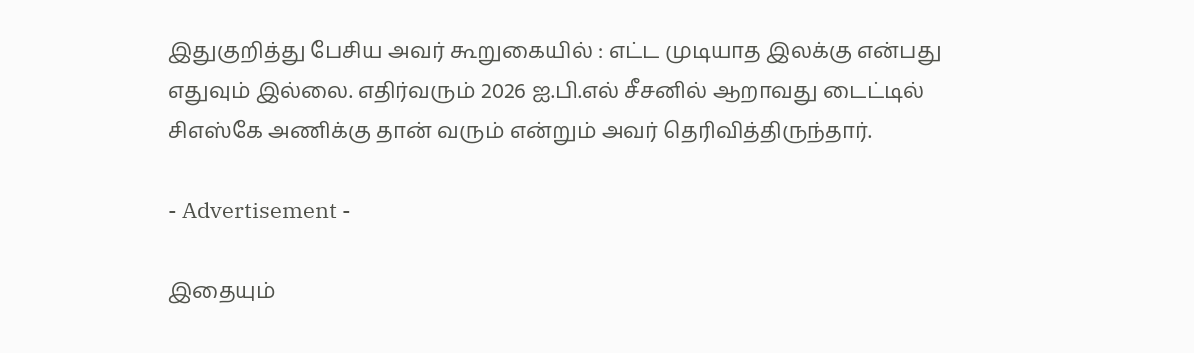இதுகுறித்து பேசிய அவர் கூறுகையில் : எட்ட முடியாத இலக்கு என்பது எதுவும் இல்லை. எதிர்வரும் 2026 ஐ.பி.எல் சீசனில் ஆறாவது டைட்டில் சிஎஸ்கே அணிக்கு தான் வரும் என்றும் அவர் தெரிவித்திருந்தார்.

- Advertisement -

இதையும்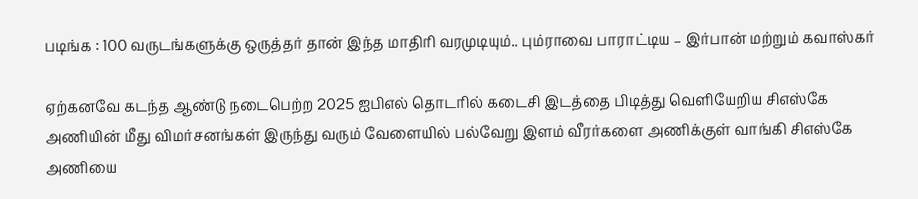படிங்க : 100 வருடங்களுக்கு ஒருத்தர் தான் இந்த மாதிரி வரமுடியும்.. பும்ராவை பாராட்டிய – இர்பான் மற்றும் கவாஸ்கர்

ஏற்கனவே கடந்த ஆண்டு நடைபெற்ற 2025 ஐபிஎல் தொடரில் கடைசி இடத்தை பிடித்து வெளியேறிய சிஎஸ்கே அணியின் மீது விமர்சனங்கள் இருந்து வரும் வேளையில் பல்வேறு இளம் வீரர்களை அணிக்குள் வாங்கி சிஎஸ்கே அணியை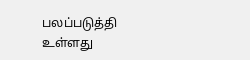பலப்படுத்தி உள்ளது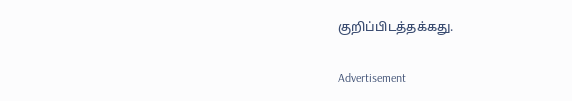குறிப்பிடத்தக்கது.

Advertisement